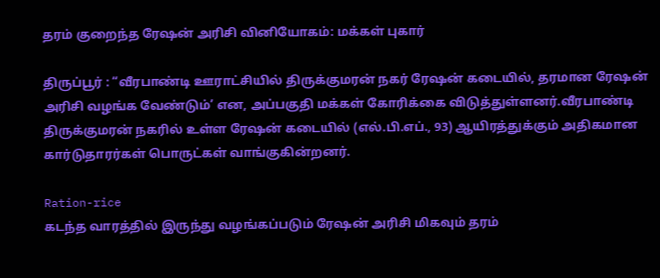தரம் குறைந்த ரேஷன் அரிசி வினியோகம்: மக்கள் புகார்

திருப்பூர் : “வீரபாண்டி ஊராட்சியில் திருக்குமரன் நகர் ரேஷன் கடையில், தரமான ரேஷன் அரிசி வழங்க வேண்டும்’ என, அப்பகுதி மக்கள் கோரிக்கை விடுத்துள்ளனர்.வீரபாண்டி திருக்குமரன் நகரில் உள்ள ரேஷன் கடையில் (எல்.பி.எப்., 93) ஆயிரத்துக்கும் அதிகமான கார்டுதாரர்கள் பொருட்கள் வாங்குகின்றனர்.

Ration-rice
கடந்த வாரத்தில் இருந்து வழங்கப்படும் ரேஷன் அரிசி மிகவும் தரம்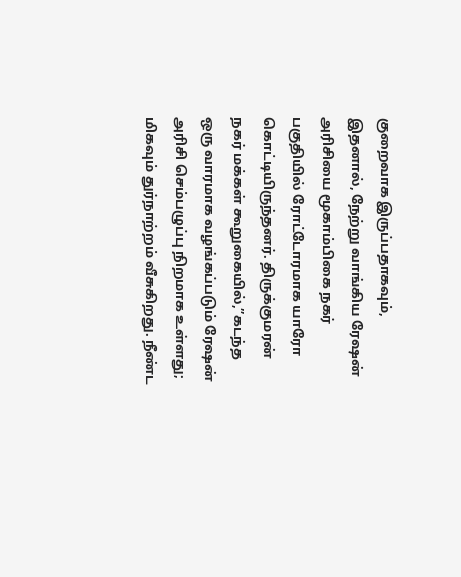குறைவாக இருப்பதாகவும், இதனால், நேற்று வாங்கிய ரேஷன் அரிசியை மூகாம்பிகை நகர் பகுதியில் ரோட்டோரமாக யாரோ கொட்டியிருந்தனர். திருக்குமரன் நகர் மக்கள் கூறுகையில்,”கடந்த ஒரு வாரமாக வழங்கப்படும் ரேஷன் அரிசி செம்பழுப்பு நிறமாக உள்ளது; மிகவும் துர்நாற்றம் வீசுகிறது. நீண்ட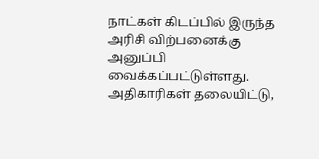நாட்கள் கிடப்பில் இருந்த அரிசி விற்பனைக்கு அனுப்பி வைக்கப்பட்டுள்ளது. அதிகாரிகள் தலையிட்டு,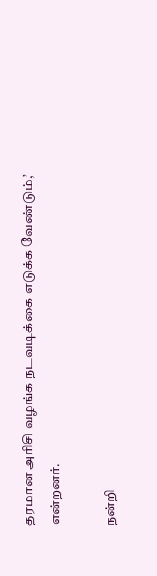தரமான அரிசி வழங்க நடவடிக்கை எடுக்க வேண்டும்,’
என்றனர்.

நன்றி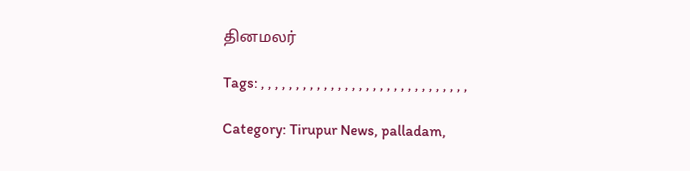தினமலர்

Tags: , , , , , , , , , , , , , , , , , , , , , , , , , , , , , ,

Category: Tirupur News, palladam,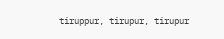tiruppur, tirupur, tirupur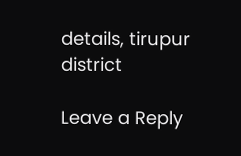details, tirupur district

Leave a Reply